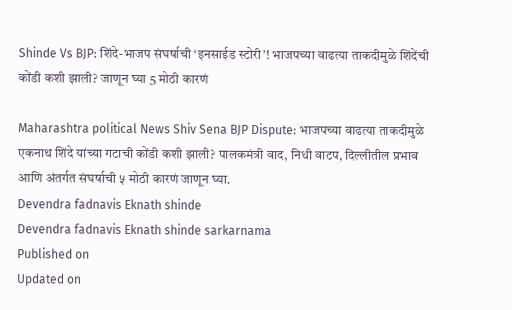Shinde Vs BJP: शिंदे-भाजप संघर्षाची ‘इनसाईड स्टोरी’! भाजपच्या वाढत्या ताकदीमुळे शिंदेंची कोंडी कशी झाली? जाणून घ्या 5 मोठी कारणं

Maharashtra political News Shiv Sena BJP Dispute: भाजपच्या वाढत्या ताकदीमुळे एकनाथ शिंदे यांच्या गटाची कोंडी कशी झाली? पालकमंत्री वाद, निधी वाटप, दिल्लीतील प्रभाव आणि अंतर्गत संघर्षाची ५ मोठी कारणं जाणून घ्या.
Devendra fadnavis Eknath shinde
Devendra fadnavis Eknath shinde sarkarnama
Published on
Updated on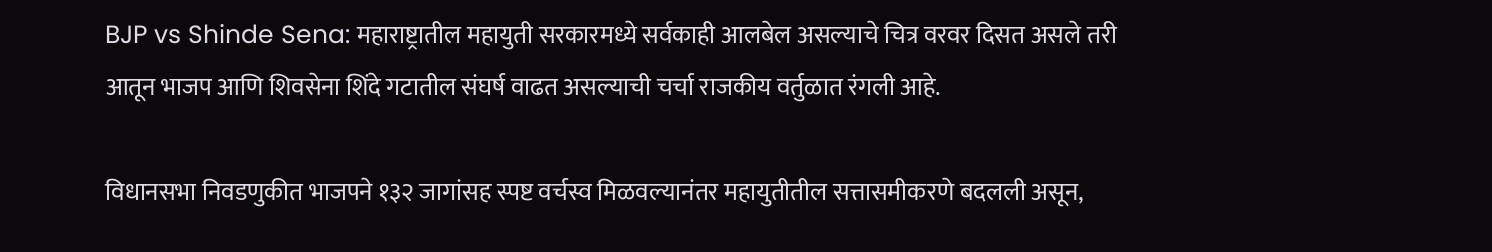BJP vs Shinde Sena: महाराष्ट्रातील महायुती सरकारमध्ये सर्वकाही आलबेल असल्याचे चित्र वरवर दिसत असले तरी आतून भाजप आणि शिवसेना शिंदे गटातील संघर्ष वाढत असल्याची चर्चा राजकीय वर्तुळात रंगली आहे.

विधानसभा निवडणुकीत भाजपने १३२ जागांसह स्पष्ट वर्चस्व मिळवल्यानंतर महायुतीतील सत्तासमीकरणे बदलली असून,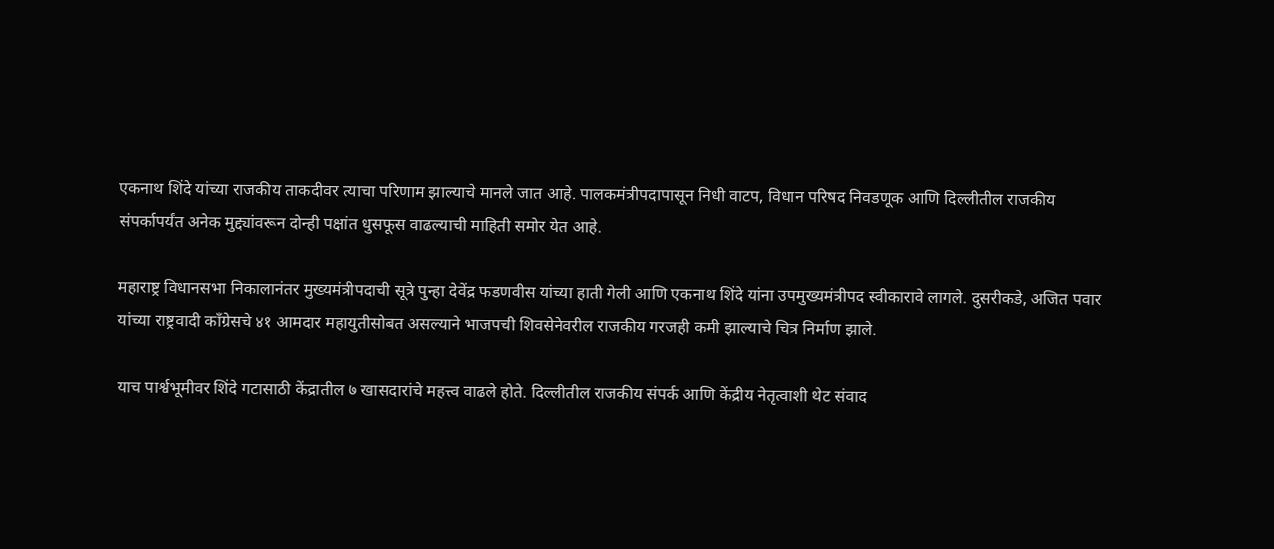एकनाथ शिंदे यांच्या राजकीय ताकदीवर त्याचा परिणाम झाल्याचे मानले जात आहे. पालकमंत्रीपदापासून निधी वाटप, विधान परिषद निवडणूक आणि दिल्लीतील राजकीय संपर्कापर्यंत अनेक मुद्द्यांवरून दोन्ही पक्षांत धुसफूस वाढल्याची माहिती समोर येत आहे.

महाराष्ट्र विधानसभा निकालानंतर मुख्यमंत्रीपदाची सूत्रे पुन्हा देवेंद्र फडणवीस यांच्या हाती गेली आणि एकनाथ शिंदे यांना उपमुख्यमंत्रीपद स्वीकारावे लागले. दुसरीकडे, अजित पवार यांच्या राष्ट्रवादी काँग्रेसचे ४१ आमदार महायुतीसोबत असल्याने भाजपची शिवसेनेवरील राजकीय गरजही कमी झाल्याचे चित्र निर्माण झाले.

याच पार्श्वभूमीवर शिंदे गटासाठी केंद्रातील ७ खासदारांचे महत्त्व वाढले होते. दिल्लीतील राजकीय संपर्क आणि केंद्रीय नेतृत्वाशी थेट संवाद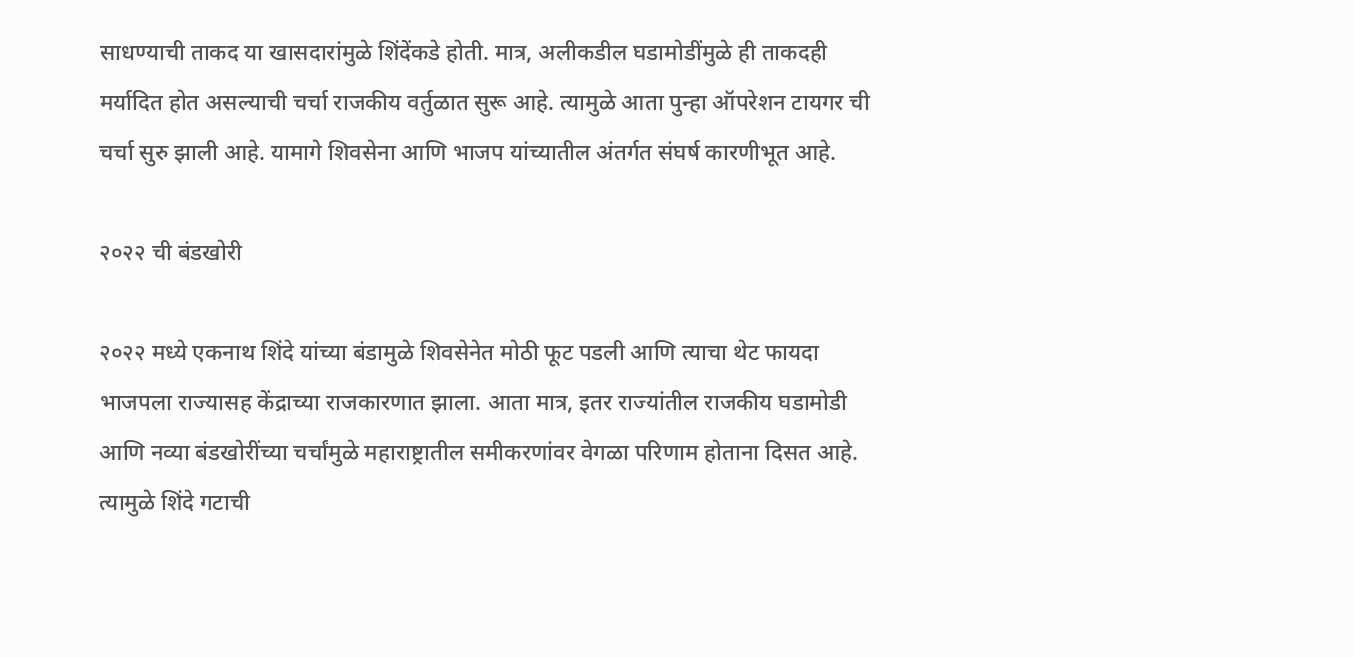साधण्याची ताकद या खासदारांमुळे शिंदेंकडे होती. मात्र, अलीकडील घडामोडींमुळे ही ताकदही मर्यादित होत असल्याची चर्चा राजकीय वर्तुळात सुरू आहे. त्यामुळे आता पुन्हा ऑपरेशन टायगर ची चर्चा सुरु झाली आहे. यामागे शिवसेना आणि भाजप यांच्यातील अंतर्गत संघर्ष कारणीभूत आहे.

२०२२ ची बंडखोरी

२०२२ मध्ये एकनाथ शिंदे यांच्या बंडामुळे शिवसेनेत मोठी फूट पडली आणि त्याचा थेट फायदा भाजपला राज्यासह केंद्राच्या राजकारणात झाला. आता मात्र, इतर राज्यांतील राजकीय घडामोडी आणि नव्या बंडखोरींच्या चर्चांमुळे महाराष्ट्रातील समीकरणांवर वेगळा परिणाम होताना दिसत आहे. त्यामुळे शिंदे गटाची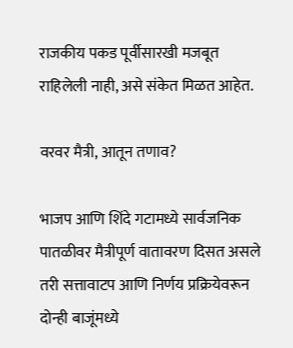राजकीय पकड पूर्वीसारखी मजबूत राहिलेली नाही, असे संकेत मिळत आहेत.

वरवर मैत्री, आतून तणाव?

भाजप आणि शिंदे गटामध्ये सार्वजनिक पातळीवर मैत्रीपूर्ण वातावरण दिसत असले तरी सत्तावाटप आणि निर्णय प्रक्रियेवरून दोन्ही बाजूंमध्ये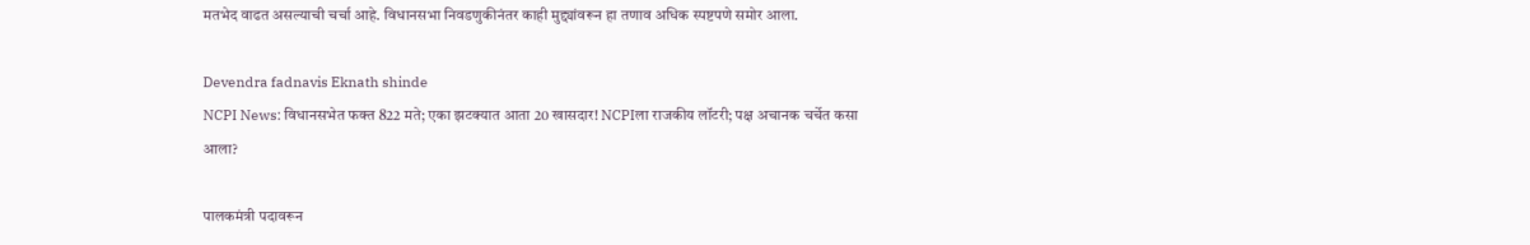मतभेद वाढत असल्याची चर्चा आहे. विधानसभा निवडणुकीनंतर काही मुद्द्यांवरून हा तणाव अधिक स्पष्टपणे समोर आला.

Devendra fadnavis Eknath shinde
NCPI News: विधानसभेत फक्त 822 मते; एका झटक्यात आता 20 खासदार! NCPIला राजकीय लॉटरी; पक्ष अचानक चर्चेत कसा आला?

पालकमंत्री पदावरून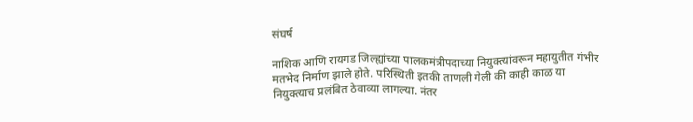संघर्ष

नाशिक आणि रायगड जिल्ह्यांच्या पालकमंत्रीपदाच्या नियुक्त्यांवरून महायुतीत गंभीर मतभेद निर्माण झाले होते. परिस्थिती इतकी ताणली गेली की काही काळ या नियुक्त्याच प्रलंबित ठेवाव्या लागल्या. नंतर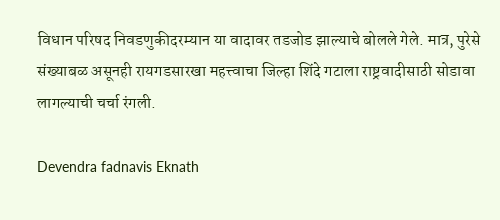विधान परिषद निवडणुकीदरम्यान या वादावर तडजोड झाल्याचे बोलले गेले. मात्र, पुरेसे संख्याबळ असूनही रायगडसारखा महत्त्वाचा जिल्हा शिंदे गटाला राष्ट्रवादीसाठी सोडावा लागल्याची चर्चा रंगली.

Devendra fadnavis Eknath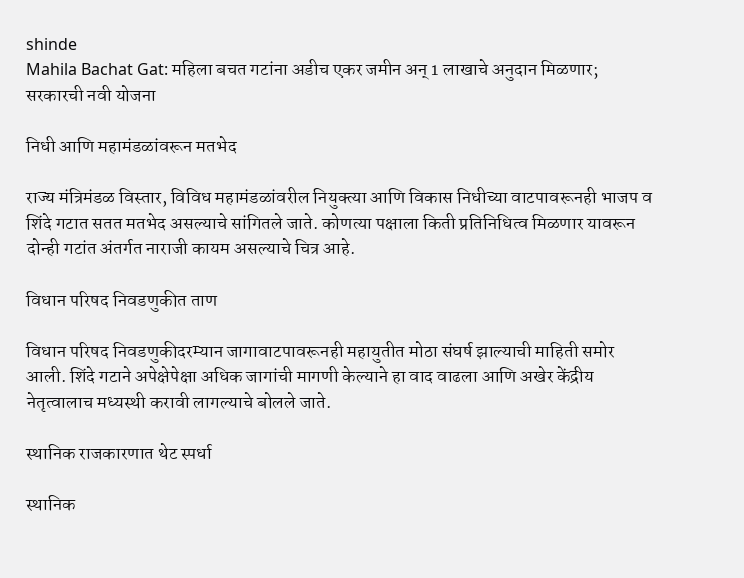shinde
Mahila Bachat Gat: महिला बचत गटांना अडीच एकर जमीन अन् 1 लाखाचे अनुदान मिळणार; सरकारची नवी योजना

निधी आणि महामंडळांवरून मतभेद

राज्य मंत्रिमंडळ विस्तार, विविध महामंडळांवरील नियुक्त्या आणि विकास निधीच्या वाटपावरूनही भाजप व शिंदे गटात सतत मतभेद असल्याचे सांगितले जाते. कोणत्या पक्षाला किती प्रतिनिधित्व मिळणार यावरून दोन्ही गटांत अंतर्गत नाराजी कायम असल्याचे चित्र आहे.

विधान परिषद निवडणुकीत ताण

विधान परिषद निवडणुकीदरम्यान जागावाटपावरूनही महायुतीत मोठा संघर्ष झाल्याची माहिती समोर आली. शिंदे गटाने अपेक्षेपेक्षा अधिक जागांची मागणी केल्याने हा वाद वाढला आणि अखेर केंद्रीय नेतृत्वालाच मध्यस्थी करावी लागल्याचे बोलले जाते.

स्थानिक राजकारणात थेट स्पर्धा

स्थानिक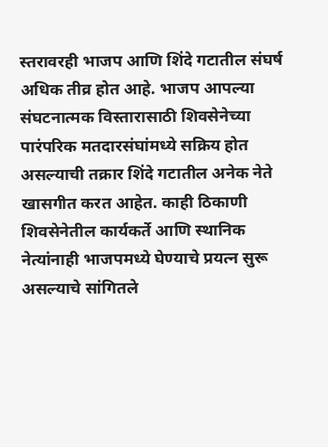स्तरावरही भाजप आणि शिंदे गटातील संघर्ष अधिक तीव्र होत आहे. भाजप आपल्या संघटनात्मक विस्तारासाठी शिवसेनेच्या पारंपरिक मतदारसंघांमध्ये सक्रिय होत असल्याची तक्रार शिंदे गटातील अनेक नेते खासगीत करत आहेत. काही ठिकाणी शिवसेनेतील कार्यकर्ते आणि स्थानिक नेत्यांनाही भाजपमध्ये घेण्याचे प्रयत्न सुरू असल्याचे सांगितले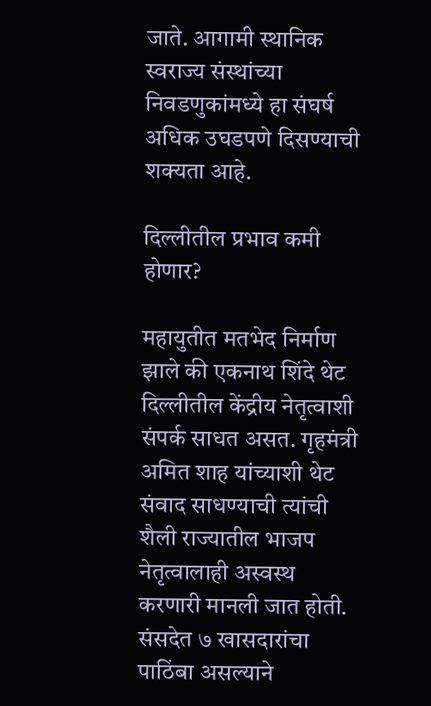जाते. आगामी स्थानिक स्वराज्य संस्थांच्या निवडणुकांमध्ये हा संघर्ष अधिक उघडपणे दिसण्याची शक्यता आहे.

दिल्लीतील प्रभाव कमी होणार?

महायुतीत मतभेद निर्माण झाले की एकनाथ शिंदे थेट दिल्लीतील केंद्रीय नेतृत्वाशी संपर्क साधत असत. गृहमंत्री अमित शाह यांच्याशी थेट संवाद साधण्याची त्यांची शैली राज्यातील भाजप नेतृत्वालाही अस्वस्थ करणारी मानली जात होती. संसदेत ७ खासदारांचा पाठिंबा असल्याने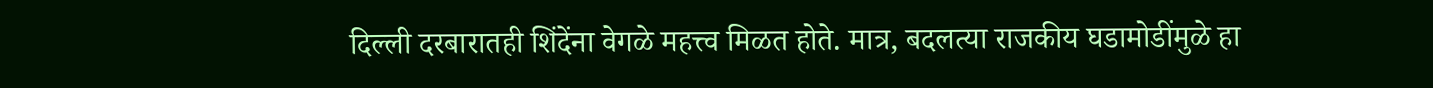दिल्ली दरबारातही शिंदेंना वेगळे महत्त्व मिळत होते. मात्र, बदलत्या राजकीय घडामोडींमुळे हा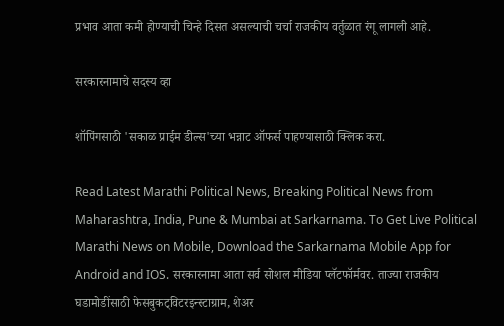प्रभाव आता कमी होण्याची चिन्हे दिसत असल्याची चर्चा राजकीय वर्तुळात रंगू लागली आहे.

सरकारनामाचे सदस्य व्हा

शॉपिंगसाठी 'सकाळ प्राईम डील्स'च्या भन्नाट ऑफर्स पाहण्यासाठी क्लिक करा.

Read Latest Marathi Political News, Breaking Political News from Maharashtra, India, Pune & Mumbai at Sarkarnama. To Get Live Political Marathi News on Mobile, Download the Sarkarnama Mobile App for Android and IOS. सरकारनामा आता सर्व सोशल मीडिया प्लॅटफॉर्मवर. ताज्या राजकीय घडामोडींसाठी फेसबुकट्विटरइन्स्टाग्राम, शेअर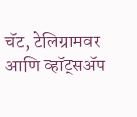चॅट, टेलिग्रामवर आणि व्हॉट्सॲप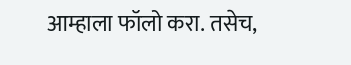आम्हाला फॉलो करा. तसेच,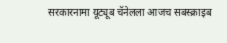सरकारनामा यूट्यूब चॅनेलला आजच सबस्क्राइब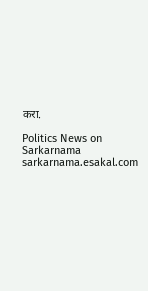करा.

Politics News on Sarkarnama
sarkarnama.esakal.com